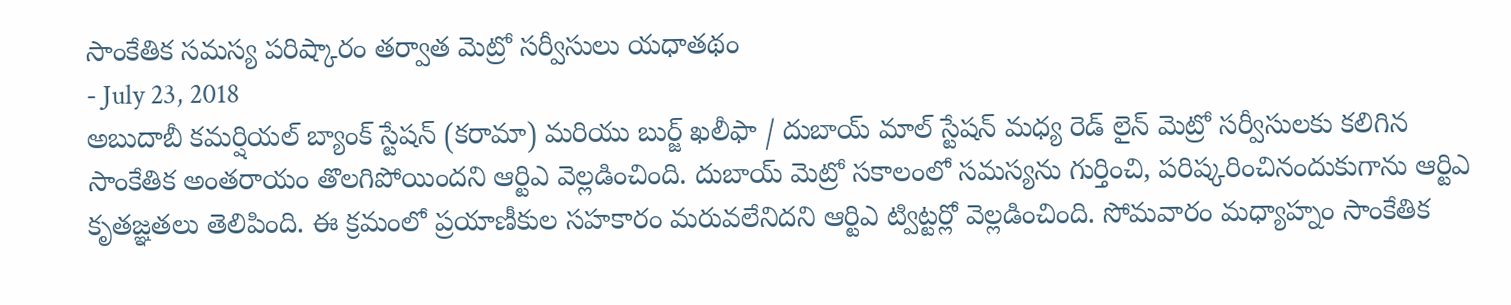సాంకేతిక సమస్య పరిష్కారం తర్వాత మెట్రో సర్వీసులు యధాతథం
- July 23, 2018
అబుదాబీ కమర్షియల్ బ్యాంక్ స్టేషన్ (కరామా) మరియు బుర్జ్ ఖలీఫా / దుబాయ్ మాల్ స్టేషన్ మధ్య రెడ్ లైన్ మెట్రో సర్వీసులకు కలిగిన సాంకేతిక అంతరాయం తొలగిపోయిందని ఆర్టిఎ వెల్లడించింది. దుబాయ్ మెట్రో సకాలంలో సమస్యను గుర్తించి, పరిష్కరించినందుకుగాను ఆర్టిఎ కృతజ్ఞతలు తెలిపింది. ఈ క్రమంలో ప్రయాణీకుల సహకారం మరువలేనిదని ఆర్టిఎ ట్విట్టర్లో వెల్లడించింది. సోమవారం మధ్యాహ్నం సాంకేతిక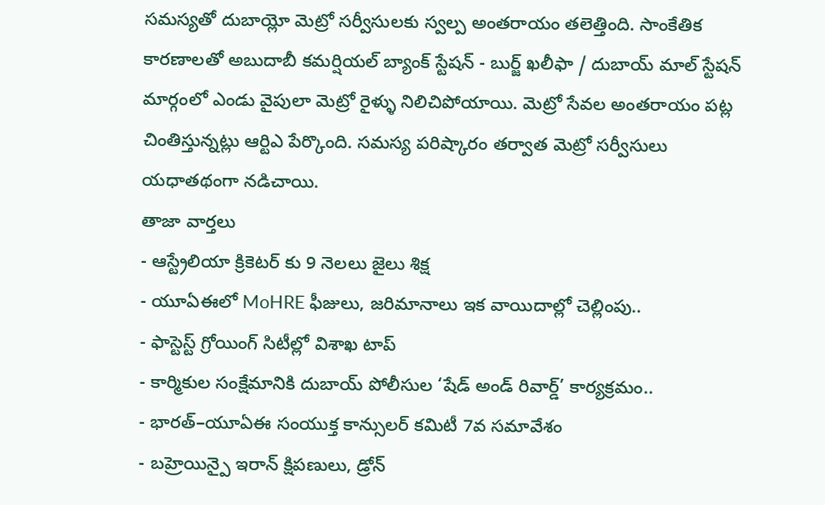సమస్యతో దుబాయ్లో మెట్రో సర్వీసులకు స్వల్ప అంతరాయం తలెత్తింది. సాంకేతిక కారణాలతో అబుదాబీ కమర్షియల్ బ్యాంక్ స్టేషన్ - బుర్జ్ ఖలీఫా / దుబాయ్ మాల్ స్టేషన్ మార్గంలో ఎండు వైపులా మెట్రో రైళ్ళు నిలిచిపోయాయి. మెట్రో సేవల అంతరాయం పట్ల చింతిస్తున్నట్లు ఆర్టిఎ పేర్కొంది. సమస్య పరిష్కారం తర్వాత మెట్రో సర్వీసులు యధాతథంగా నడిచాయి.
తాజా వార్తలు
- ఆస్ట్రేలియా క్రికెటర్ కు 9 నెలలు జైలు శిక్ష
- యూఏఈలో MoHRE ఫీజులు, జరిమానాలు ఇక వాయిదాల్లో చెల్లింపు..
- ఫాస్టెస్ట్ గ్రోయింగ్ సిటీల్లో విశాఖ టాప్
- కార్మికుల సంక్షేమానికి దుబాయ్ పోలీసుల ‘షేడ్ అండ్ రివార్డ్’ కార్యక్రమం..
- భారత్–యూఏఈ సంయుక్త కాన్సులర్ కమిటీ 7వ సమావేశం
- బహ్రెయిన్పై ఇరాన్ క్షిపణులు, డ్రోన్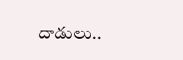దాడులు..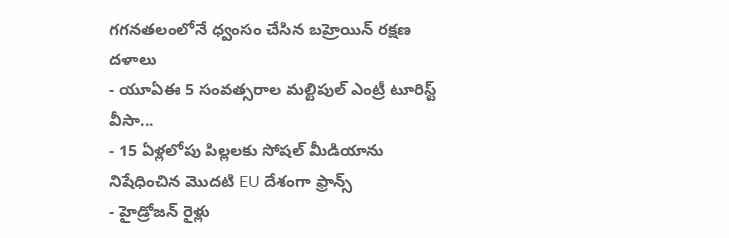గగనతలంలోనే ధ్వంసం చేసిన బహ్రెయిన్ రక్షణ దళాలు
- యూఏఈ 5 సంవత్సరాల మల్టిపుల్ ఎంట్రీ టూరిస్ట్ వీసా...
- 15 ఏళ్లలోపు పిల్లలకు సోషల్ మీడియాను నిషేధించిన మొదటి EU దేశంగా ఫ్రాన్స్
- హైడ్రోజన్ రైళ్లు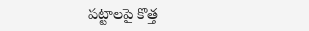పట్టాలపై కొత్త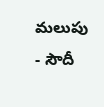మలుపు
- సౌదీ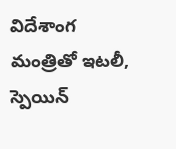విదేశాంగ మంత్రితో ఇటలీ, స్పెయిన్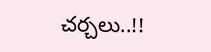చర్చలు..!!